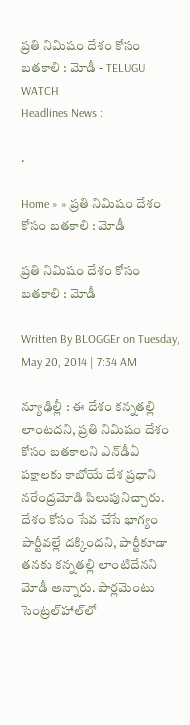ప్రతి నిమిషం దేశం కోసం బతకాలి : మోడీ - TELUGU WATCH
Headlines News :

.

Home » » ప్రతి నిమిషం దేశం కోసం బతకాలి : మోడీ

ప్రతి నిమిషం దేశం కోసం బతకాలి : మోడీ

Written By BLOGGEr on Tuesday, May 20, 2014 | 7:34 AM

న్యూఢిల్లీ : ఈ దేశం కన్నతల్లి లాంటదని, ప్రతి నిమిషం దేశం కోసం బతకాలని ఎన్‌డీఏ పక్షాలకు కాబోయే దేశ ప్రధాని నరేంద్రమోడి పిలుపునిచ్చారు. దేశం కోసం సేవ చేసే భాగ్యం పార్టీవల్లే దక్కిందని, పార్టీకూడా తనకు కన్నతల్లి లాంటిదేనని మోడీ అన్నారు. పార్లమెంటు సెంట్రల్‌హాల్‌లో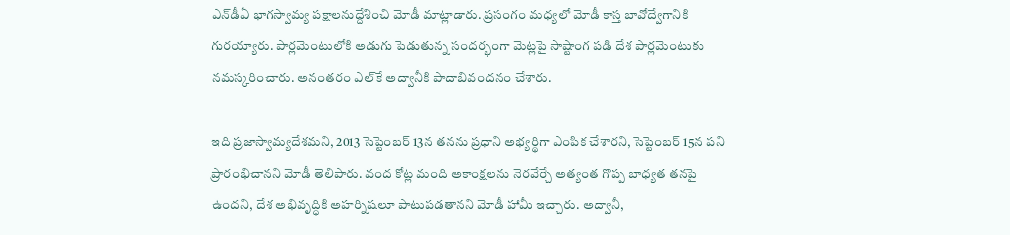ఎన్‌డీఏ భాగస్వామ్య పక్షాలనుద్దేశించి మోడీ మాట్లాడారు. ప్రసంగం మధ్యలో మోడీ కాస్త బావోద్వేగానికి గురయ్యారు. పార్లమెంటులోకి అడుగు పెడుతున్న సందర్భంగా మెట్లపై సాష్టాంగ పడి దేశ పార్లమెంటుకు నమస్కరించారు. అనంతరం ఎల్‌కే అద్వానీకి పాదాబివందనం చేశారు.

ఇది ప్రజాస్వామ్యదేశమని, 2013 సెప్టెంబర్ 13న తనను ప్రధాని అభ్యర్థిగా ఎంపిక చేశారని, సెప్టెంబర్ 15న పని ప్రారంభిచానని మోడీ తెలిపారు. వంద కోట్ల మంది అకాంక్షలను నెరవేర్చే అత్యంత గొప్ప బాధ్యత తనపై ఉందని, దేశ అభివృద్ధికి అహర్నిషలూ పాటుపడతానని మోడీ హామీ ఇచ్చారు. అద్వానీ,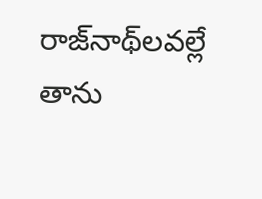రాజ్‌నాథ్‌లవల్లే తాను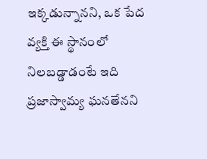ఇక్కడున్నానని, ఒక పేద వ్యక్తి ఈ స్థానంలో నిలబడ్డాడంటే ఇది ప్రజాస్వామ్య ఘనతేనని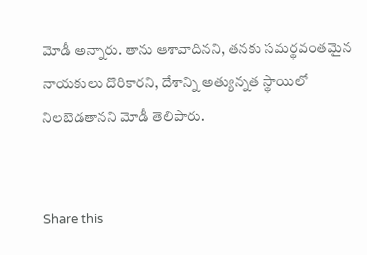మోడీ అన్నారు. తాను ఆశావాదినని, తనకు సమర్థవంతమైన నాయకులు దొరికారని, దేశాన్ని అత్యున్నత స్థాయిలో నిలబెడతానని మోడీ తెలిపారు.


Share this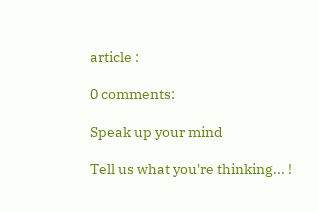article :

0 comments:

Speak up your mind

Tell us what you're thinking... !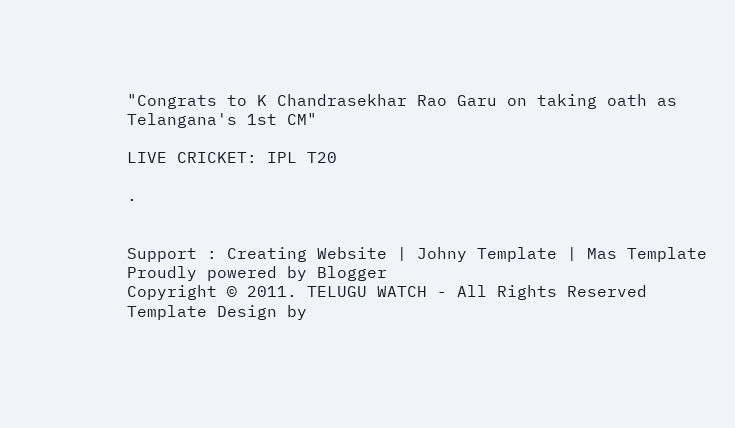"Congrats to K Chandrasekhar Rao Garu on taking oath as Telangana's 1st CM"

LIVE CRICKET: IPL T20

.


Support : Creating Website | Johny Template | Mas Template
Proudly powered by Blogger
Copyright © 2011. TELUGU WATCH - All Rights Reserved
Template Design by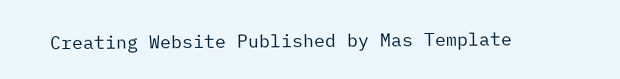Creating Website Published by Mas Template